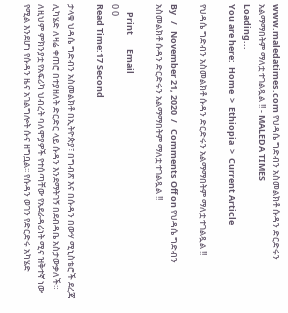www.maledatimes.com የህዳሴ ግድብን አስመልክቶ ሱዳን ድርድሩን አልማማበትም ማለቷ ተገልጿል !! - MALEDA TIMES
Loading...
You are here:  Home  >  Ethiopia  >  Current Article

የህዳሴ ግድብን አስመልክቶ ሱዳን ድርድሩን አልማማበትም ማለቷ ተገልጿል !!

By   /   November 21, 2020  /   Comments Off on የህዳሴ ግድብን አስመልክቶ ሱዳን ድርድሩን አልማማበትም ማለቷ ተገልጿል !!

    Print       Email
0 0
Read Time:17 Second

ታላቁ ህዳሴ ግድብን አስመልክቶ በኢትዮጵያ፣ በግብጽ እና በሱዳን በውሃ ሚኒስቴሮች ደረጃ ሊካሄድ ለዛሬ ቀጠሮ በተያዘለት ድርድር ላይ ሱዳን እንደማትገኝ በደብዳቤ አስታውቃለች። ለዚህም ምክንያቷ የአፍሪካ ህብረት ባለሞያዎች የተሰጣቸው የአደራዳሪነት ሚና ዝቅተኛ ነው የሚል እንደሆነ የሱዳን ዜና አገልግሎት ሱና ዘግቧል፡፡ የሱዳን ወገን የድርድሩ አካሄድ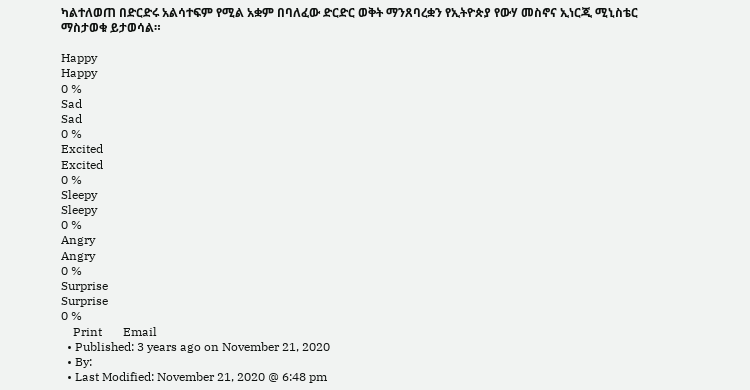ካልተለወጠ በድርድሩ አልሳተፍም የሚል አቋም በባለፈው ድርድር ወቅት ማንጸባረቋን የኢትዮጵያ የውሃ መስኖና ኢነርጂ ሚኒስቴር ማስታወቁ ይታወሳል።

Happy
Happy
0 %
Sad
Sad
0 %
Excited
Excited
0 %
Sleepy
Sleepy
0 %
Angry
Angry
0 %
Surprise
Surprise
0 %
    Print       Email
  • Published: 3 years ago on November 21, 2020
  • By:
  • Last Modified: November 21, 2020 @ 6:48 pm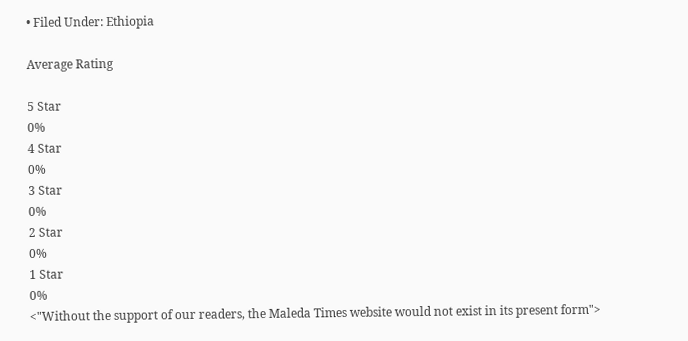• Filed Under: Ethiopia

Average Rating

5 Star
0%
4 Star
0%
3 Star
0%
2 Star
0%
1 Star
0%
<"Without the support of our readers, the Maleda Times website would not exist in its present form">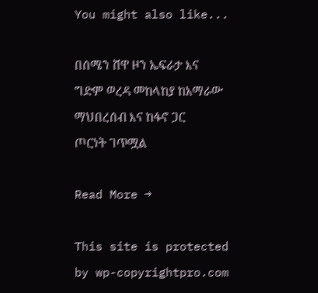You might also like...

በሰሜን ሸዋ ዞን ኤፍራታ እና ግድም ወረዳ መከላከያ ከአማራው ማህበረሰብ እና ከፋኖ ጋር ጦርነት ገጥሟል

Read More →

This site is protected by wp-copyrightpro.com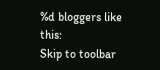%d bloggers like this:
Skip to toolbar